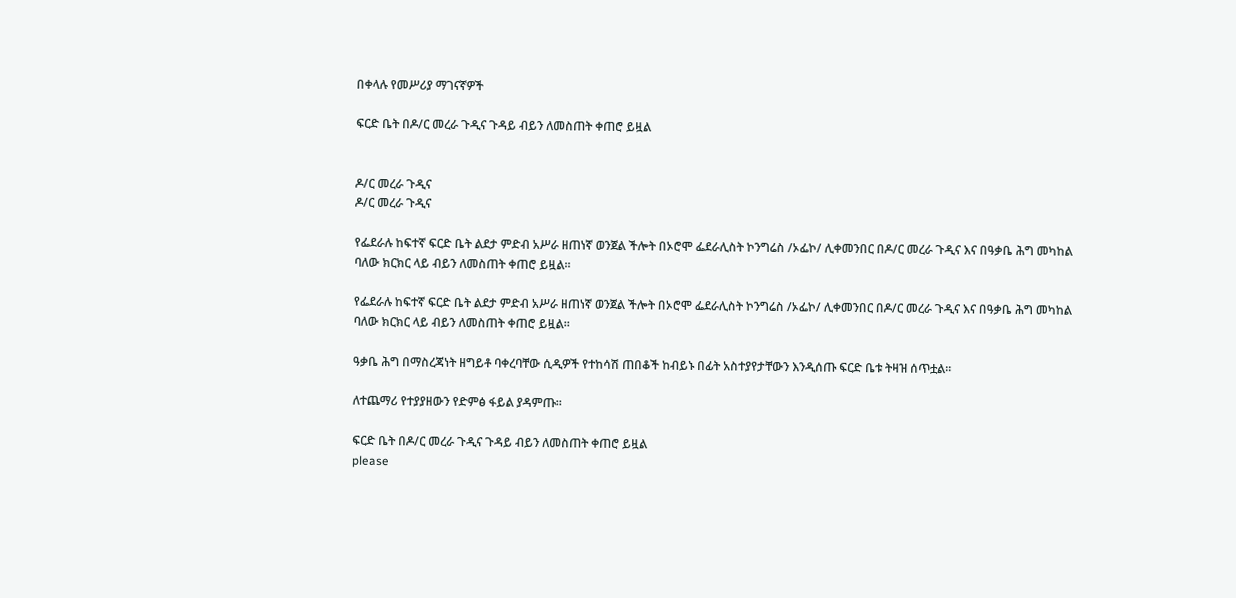በቀላሉ የመሥሪያ ማገናኛዎች

ፍርድ ቤት በዶ/ር መረራ ጉዲና ጉዳይ ብይን ለመስጠት ቀጠሮ ይዟል


ዶ/ር መረራ ጉዲና
ዶ/ር መረራ ጉዲና

የፌደራሉ ከፍተኛ ፍርድ ቤት ልደታ ምድብ አሥራ ዘጠነኛ ወንጀል ችሎት በኦሮሞ ፌደራሊስት ኮንግሬስ /ኦፌኮ/ ሊቀመንበር በዶ/ር መረራ ጉዲና እና በዓቃቤ ሕግ መካከል ባለው ክርክር ላይ ብይን ለመስጠት ቀጠሮ ይዟል፡፡

የፌደራሉ ከፍተኛ ፍርድ ቤት ልደታ ምድብ አሥራ ዘጠነኛ ወንጀል ችሎት በኦሮሞ ፌደራሊስት ኮንግሬስ /ኦፌኮ/ ሊቀመንበር በዶ/ር መረራ ጉዲና እና በዓቃቤ ሕግ መካከል ባለው ክርክር ላይ ብይን ለመስጠት ቀጠሮ ይዟል፡፡

ዓቃቤ ሕግ በማስረጃነት ዘግይቶ ባቀረባቸው ሲዲዎች የተከሳሽ ጠበቆች ከብይኑ በፊት አስተያየታቸውን እንዲሰጡ ፍርድ ቤቱ ትዛዝ ሰጥቷል፡፡

ለተጨማሪ የተያያዘውን የድምፅ ፋይል ያዳምጡ።

ፍርድ ቤት በዶ/ር መረራ ጉዲና ጉዳይ ብይን ለመስጠት ቀጠሮ ይዟል
please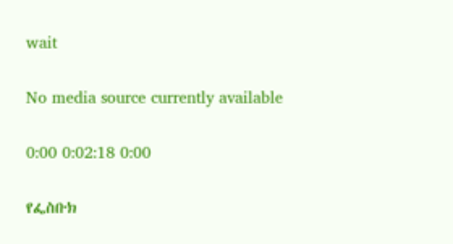wait

No media source currently available

0:00 0:02:18 0:00

የፌስቡክ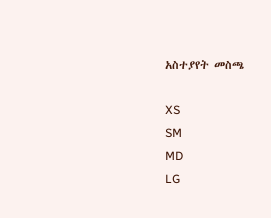አስተያየት መስጫ

XS
SM
MD
LG